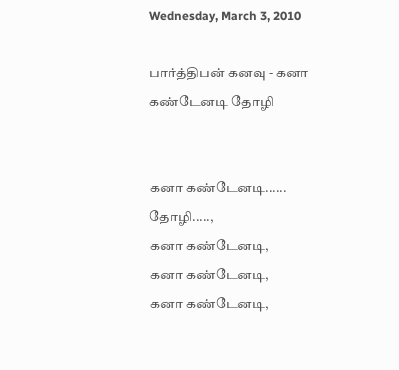Wednesday, March 3, 2010

பார்த்திபன் கனவு - கனா கண்டேனடி தோழி


கனா கண்டேனடி...... தோழி.....,
கனா கண்டேனடி,
கனா கண்டேனடி,
கனா கண்டேனடி,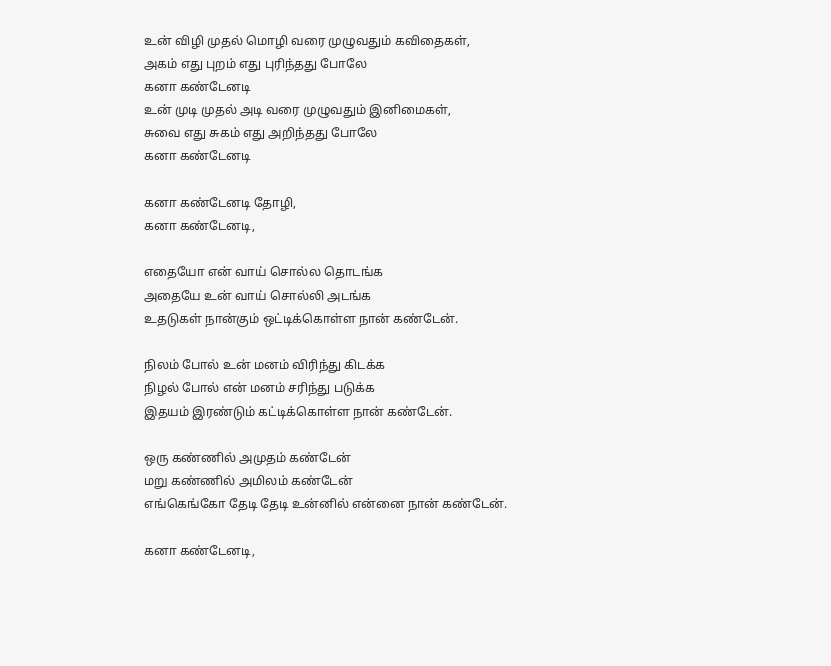உன் விழி முதல் மொழி வரை முழுவதும் கவிதைகள்,
அகம் எது புறம் எது புரிந்தது போலே
கனா கண்டேனடி
உன் முடி முதல் அடி வரை முழுவதும் இனிமைகள்,
சுவை எது சுகம் எது அறிந்தது போலே
கனா கண்டேனடி

கனா கண்டேனடி தோழி,
கனா கண்டேனடி,

எதையோ என் வாய் சொல்ல தொடங்க
அதையே உன் வாய் சொல்லி அடங்க
உதடுகள் நான்கும் ஒட்டிக்கொள்ள நான் கண்டேன்.

நிலம் போல் உன் மனம் விரிந்து கிடக்க
நிழல் போல் என் மனம் சரிந்து படுக்க
இதயம் இரண்டும் கட்டிக்கொள்ள நான் கண்டேன்.

ஒரு கண்ணில் அமுதம் கண்டேன்
மறு கண்ணில் அமிலம் கண்டேன்
எங்கெங்கோ தேடி தேடி உன்னில் என்னை நான் கண்டேன்.

கனா கண்டேனடி,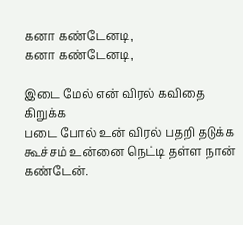கனா கண்டேனடி,
கனா கண்டேனடி,

இடை மேல் என் விரல் கவிதை கிறுக்க
படை போல் உன் விரல் பதறி தடுக்க
கூச்சம் உன்னை நெட்டி தள்ள நான் கண்டேன்.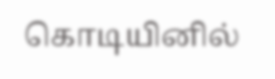கொடியினில்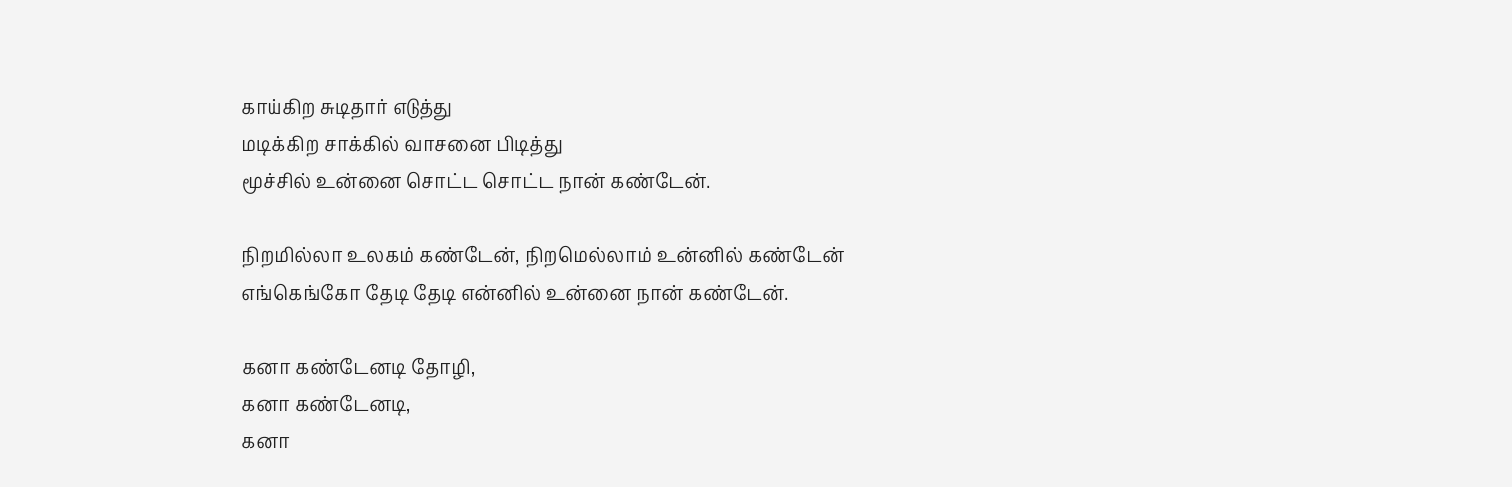காய்கிற சுடிதார் எடுத்து
மடிக்கிற சாக்கில் வாசனை பிடித்து
மூச்சில் உன்னை சொட்ட சொட்ட நான் கண்டேன்.

நிறமில்லா உலகம் கண்டேன், நிறமெல்லாம் உன்னில் கண்டேன்
எங்கெங்கோ தேடி தேடி என்னில் உன்னை நான் கண்டேன்.

கனா கண்டேனடி தோழி,
கனா கண்டேனடி,
கனா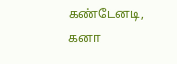கண்டேனடி,
கனா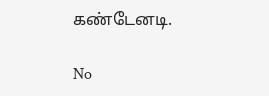கண்டேனடி.

No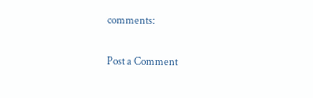comments:

Post a Comment